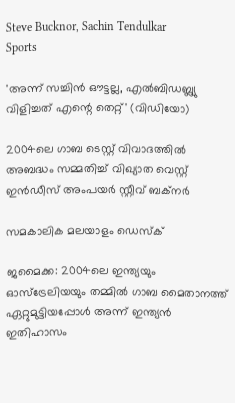Steve Bucknor, Sachin Tendulkar
Sports

'അന്ന് സച്ചിന്‍ ഔട്ടല്ല, എല്‍ബിഡബ്ല്യു വിളിച്ചത് എന്റെ തെറ്റ്' (വിഡിയോ)

2004ലെ ഗാബ ടെസ്റ്റ് വിവാദത്തില്‍ അബദ്ധം സമ്മതിച്ച് വിഖ്യാത വെസ്റ്റ് ഇന്‍ഡീസ് അംപയര്‍ സ്റ്റീവ് ബക്‌നര്‍

സമകാലിക മലയാളം ഡെസ്ക്

ജമൈക്ക: 2004ലെ ഇന്ത്യയും ഓസ്‌ട്രേലിയയും തമ്മില്‍ ഗാബ മൈതാനത്ത് ഏറ്റുമുട്ടിയപ്പോള്‍ അന്ന് ഇന്ത്യന്‍ ഇതിഹാസം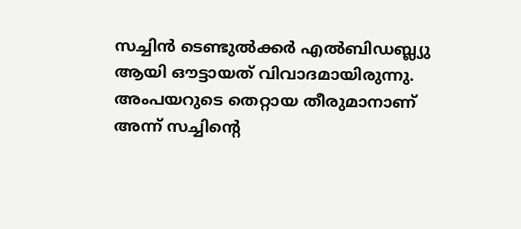സച്ചിന്‍ ടെണ്ടുല്‍ക്കര്‍ എല്‍ബിഡബ്ല്യു ആയി ഔട്ടായത് വിവാദമായിരുന്നു. അംപയറുടെ തെറ്റായ തീരുമാനാണ് അന്ന് സച്ചിന്റെ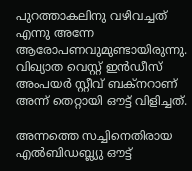പുറത്താകലിനു വഴിവച്ചത് എന്നു അന്നേ ആരോപണവുമുണ്ടായിരുന്നു. വിഖ്യാത വെസ്റ്റ് ഇന്‍ഡീസ് അംപയര്‍ സ്റ്റീവ് ബക്‌നറാണ് അന്ന് തെറ്റായി ഔട്ട് വിളിച്ചത്.

അന്നത്തെ സച്ചിനെതിരായ എല്‍ബിഡബ്ല്യു ഔട്ട്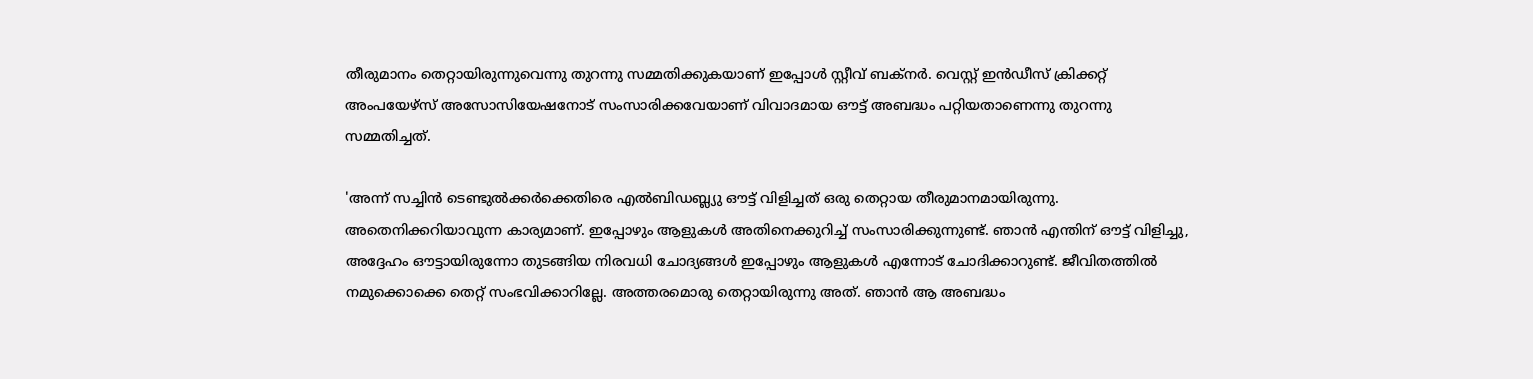തീരുമാനം തെറ്റായിരുന്നുവെന്നു തുറന്നു സമ്മതിക്കുകയാണ് ഇപ്പോള്‍ സ്റ്റീവ് ബക്‌നര്‍. വെസ്റ്റ് ഇന്‍ഡീസ് ക്രിക്കറ്റ് അംപയേഴ്‌സ് അസോസിയേഷനോട് സംസാരിക്കവേയാണ് വിവാദമായ ഔട്ട് അബദ്ധം പറ്റിയതാണെന്നു തുറന്നു സമ്മതിച്ചത്.

'അന്ന് സച്ചിന്‍ ടെണ്ടുല്‍ക്കര്‍ക്കെതിരെ എല്‍ബിഡബ്ല്യു ഔട്ട് വിളിച്ചത് ഒരു തെറ്റായ തീരുമാനമായിരുന്നു. അതെനിക്കറിയാവുന്ന കാര്യമാണ്. ഇപ്പോഴും ആളുകള്‍ അതിനെക്കുറിച്ച് സംസാരിക്കുന്നുണ്ട്. ഞാന്‍ എന്തിന് ഔട്ട് വിളിച്ചു, അദ്ദേഹം ഔട്ടായിരുന്നോ തുടങ്ങിയ നിരവധി ചോദ്യങ്ങള്‍ ഇപ്പോഴും ആളുകള്‍ എന്നോട് ചോദിക്കാറുണ്ട്. ജീവിതത്തില്‍ നമുക്കൊക്കെ തെറ്റ് സംഭവിക്കാറില്ലേ. അത്തരമൊരു തെറ്റായിരുന്നു അത്. ഞാന്‍ ആ അബദ്ധം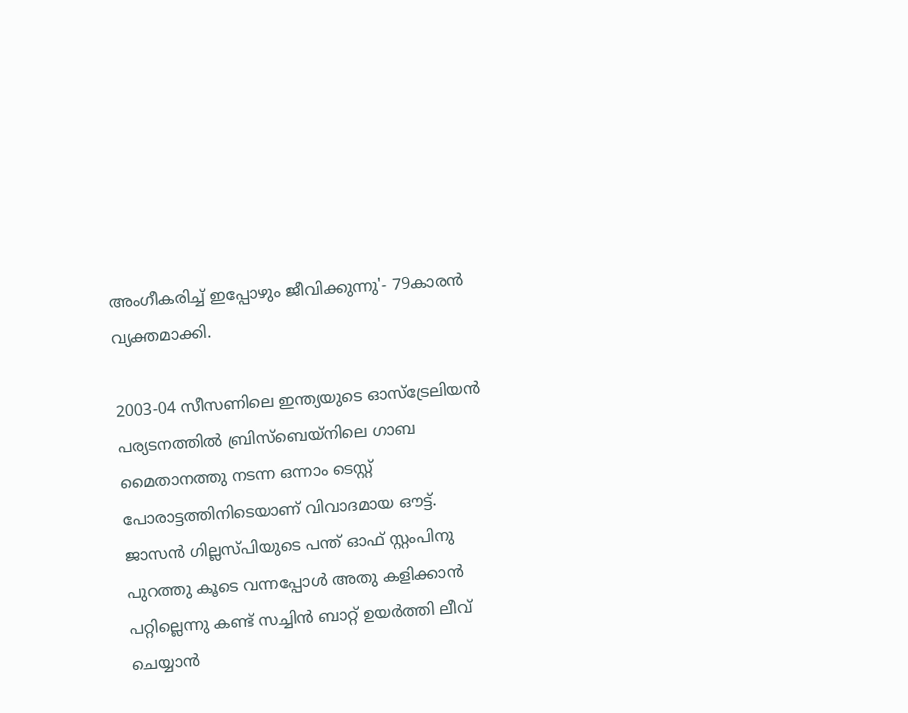അംഗീകരിച്ച് ഇപ്പോഴും ജീവിക്കുന്നു'- 79കാരന്‍ വ്യക്തമാക്കി.

2003-04 സീസണിലെ ഇന്ത്യയുടെ ഓസ്‌ട്രേലിയന്‍ പര്യടനത്തില്‍ ബ്രിസ്‌ബെയ്‌നിലെ ഗാബ മൈതാനത്തു നടന്ന ഒന്നാം ടെസ്റ്റ് പോരാട്ടത്തിനിടെയാണ് വിവാദമായ ഔട്ട്. ജാസന്‍ ഗില്ലസ്പിയുടെ പന്ത് ഓഫ് സ്റ്റംപിനു പുറത്തു കൂടെ വന്നപ്പോള്‍ അതു കളിക്കാന്‍ പറ്റില്ലെന്നു കണ്ട് സച്ചിന്‍ ബാറ്റ് ഉയര്‍ത്തി ലീവ് ചെയ്യാന്‍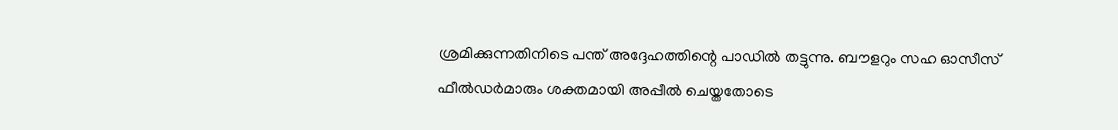ശ്രമിക്കുന്നതിനിടെ പന്ത് അദ്ദേഹത്തിന്റെ പാഡില്‍ തട്ടുന്നു. ബൗളറും സഹ ഓസീസ് ഫീല്‍ഡര്‍മാരും ശക്തമായി അപ്പീല്‍ ചെയ്തതോടെ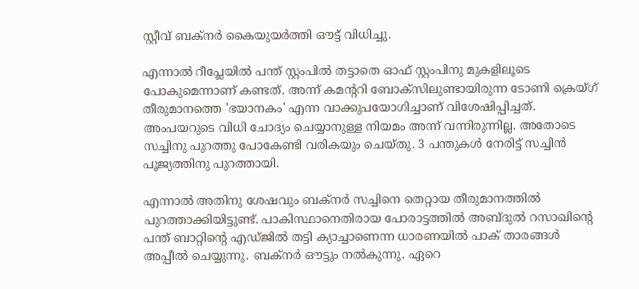സ്റ്റീവ് ബക്‌നര്‍ കൈയുയര്‍ത്തി ഔട്ട് വിധിച്ചു.

എന്നാല്‍ റീപ്ലേയില്‍ പന്ത് സ്റ്റംപില്‍ തട്ടാതെ ഓഫ് സ്റ്റംപിനു മുകളിലൂടെ പോകുമെന്നാണ് കണ്ടത്. അന്ന് കമന്ററി ബോക്‌സിലുണ്ടായിരുന്ന ടോണി ക്രെയ്ഗ് തീരുമാനത്തെ 'ഭയാനകം' എന്ന വാക്കുപയോഗിച്ചാണ് വിശേഷിപ്പിച്ചത്. അംപയറുടെ വിധി ചോദ്യം ചെയ്യാനുള്ള നിയമം അന്ന് വന്നിരുന്നില്ല. അതോടെ സച്ചിനു പുറത്തു പോകേണ്ടി വരികയും ചെയ്തു. 3 പന്തുകൾ നേരിട്ട് സച്ചിൻ‌ പൂജ്യത്തിനു പുറത്തായി.

എന്നാല്‍ അതിനു ശേഷവും ബക്‌നര്‍ സച്ചിനെ തെറ്റായ തീരുമാനത്തില്‍ പുറത്താക്കിയിട്ടുണ്ട്. പാകിസ്ഥാനെതിരായ പോരാട്ടത്തില്‍ അബ്ദുല്‍ റസാഖിന്റെ പന്ത് ബാറ്റിന്റെ എഡ്ജില്‍ തട്ടി ക്യാച്ചാണെന്ന ധാരണയില്‍ പാക് താരങ്ങള്‍ അപ്പീല്‍ ചെയ്യുന്നു. ബക്‌നര്‍ ഔട്ടും നല്‍കുന്നു. ഏറെ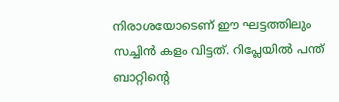നിരാശയോടെണ് ഈ ഘട്ടത്തിലും സച്ചിന്‍ കളം വിട്ടത്. റിപ്ലേയില്‍ പന്ത് ബാറ്റിന്റെ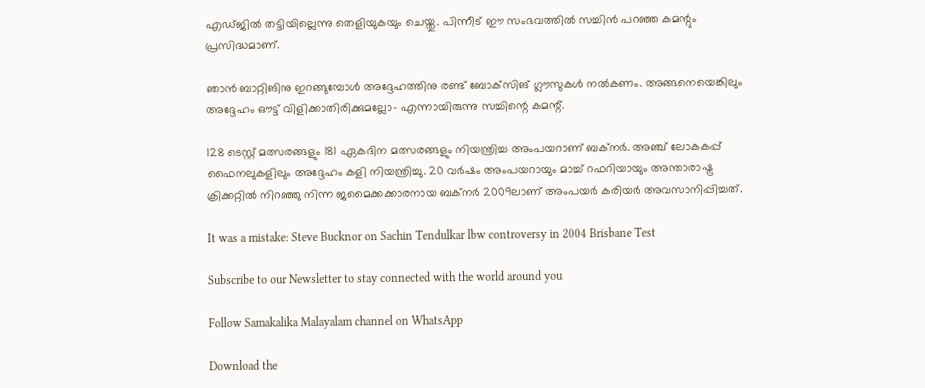എഡ്ജില്‍ തട്ടിയില്ലെന്നു തെളിയുകയും ചെയ്തു. പിന്നീട് ഈ സംഭവത്തില്‍ സച്ചിന്‍ പറഞ്ഞ കമന്റും പ്രസിദ്ധമാണ്.

ഞാന്‍ ബാറ്റിങിനു ഇറങ്ങുമ്പോള്‍ അദ്ദേഹത്തിനു രണ്ട് ബോക്‌സിങ് ഗ്ലൗസുകള്‍ നല്‍കണം. അങ്ങനെയെങ്കിലും അദ്ദേഹം ഔട്ട് വിളിക്കാതിരിക്കുമല്ലോ- എന്നായിരുന്നു സച്ചിന്റെ കമന്റ്.

128 ടെസ്റ്റ് മത്സരങ്ങളും 181 ഏകദിന മത്സരങ്ങളും നിയന്ത്രിച്ച അംപയറാണ് ബക്‌നര്‍. അഞ്ച് ലോകകപ്പ് ഫൈനലുകളിലും അദ്ദേഹം കളി നിയന്ത്രിച്ചു. 20 വര്‍ഷം അംപയറായും മാച്ച് റഫറിയായും അന്താരാഷ്ട്ര ക്രിക്കറ്റില്‍ നിറഞ്ഞു നിന്ന ജമൈക്കക്കാരനായ ബക്‌നര്‍ 2009ലാണ് അംപയര്‍ കരിയര്‍ അവസാനിപ്പിച്ചത്.

It was a mistake: Steve Bucknor on Sachin Tendulkar lbw controversy in 2004 Brisbane Test

Subscribe to our Newsletter to stay connected with the world around you

Follow Samakalika Malayalam channel on WhatsApp

Download the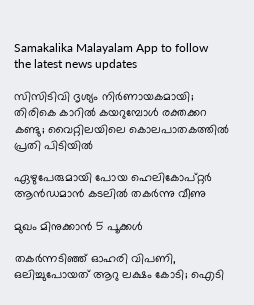Samakalika Malayalam App to follow the latest news updates

സിസിടിവി ദൃശ്യം നിര്‍ണായകമായി; തിരികെ കാറില്‍ കയറുമ്പോള്‍ രക്തക്കറ കണ്ടു; വൈറ്റിലയിലെ കൊലപാതകത്തില്‍ പ്രതി പിടിയില്‍

ഏഴുപേരുമായി പോയ ഹെലികോപ്റ്റര്‍ ആന്‍ഡമാന്‍ കടലില്‍ തകര്‍ന്നു വീണു

മുഖം മിനുക്കാൻ 5 പൂക്കൾ

തകര്‍ന്നടിഞ്ഞ് ഓഹരി വിപണി, ഒലിച്ചുപോയത് ആറു ലക്ഷം കോടി; ഐടി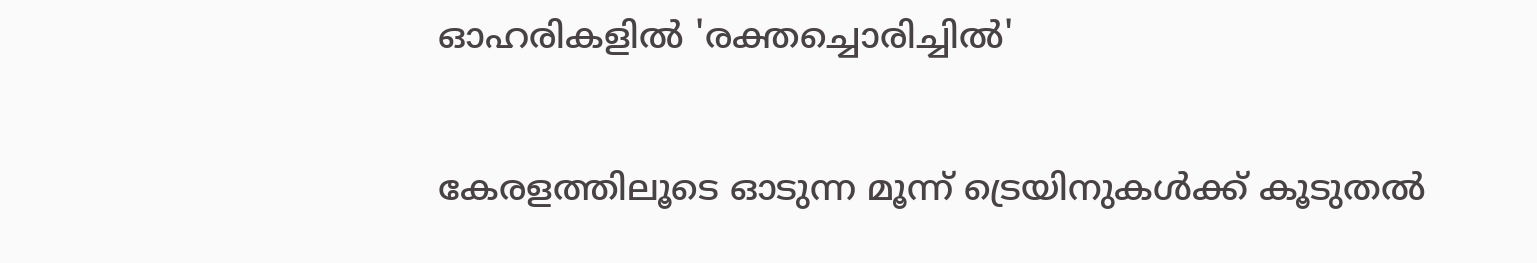ഓഹരികളില്‍ 'രക്തച്ചൊരിച്ചില്‍'

കേരളത്തിലൂടെ ഓടുന്ന മൂന്ന് ട്രെയിനുകള്‍ക്ക് കൂടുതല്‍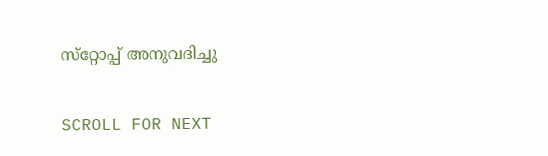സ്‌റ്റോപ്പ് അനുവദിച്ചു

SCROLL FOR NEXT